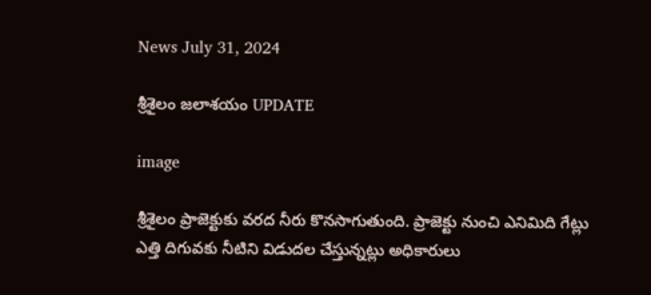News July 31, 2024

శ్రీశైలం జలాశయం UPDATE

image

శ్రీశైలం ప్రాజెక్టుకు వరద నీరు కొనసాగుతుంది. ప్రాజెక్టు నుంచి ఎనిమిది గేట్లు ఎత్తి దిగువకు నీటిని విడుదల చేస్తున్నట్లు అధికారులు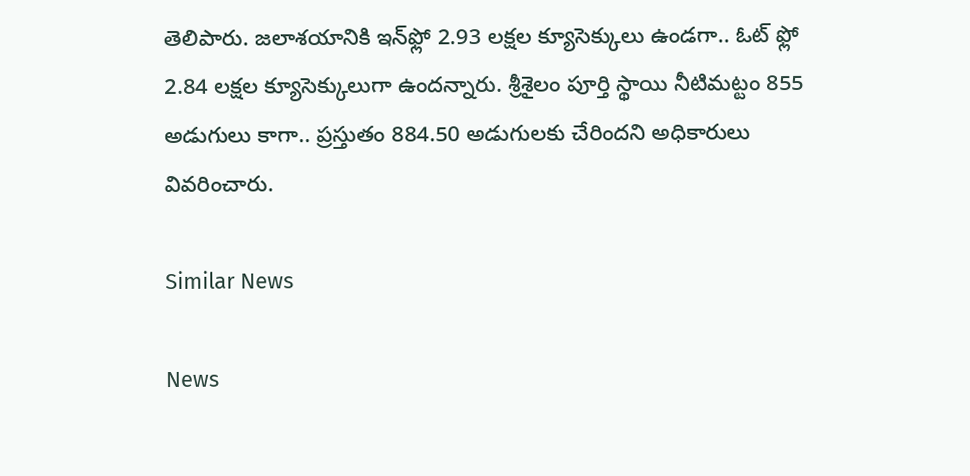తెలిపారు. జలాశయానికి ఇన్‌ఫ్లో 2.93 లక్షల క్యూసెక్కులు ఉండగా.. ఓట్ ఫ్లో 2.84 లక్షల క్యూసెక్కులుగా ఉందన్నారు. శ్రీశైలం పూర్తి స్థాయి నీటిమట్టం 855 అడుగులు కాగా.. ప్రస్తుతం 884.50 అడుగులకు చేరిందని అధికారులు వివరించారు.

Similar News

News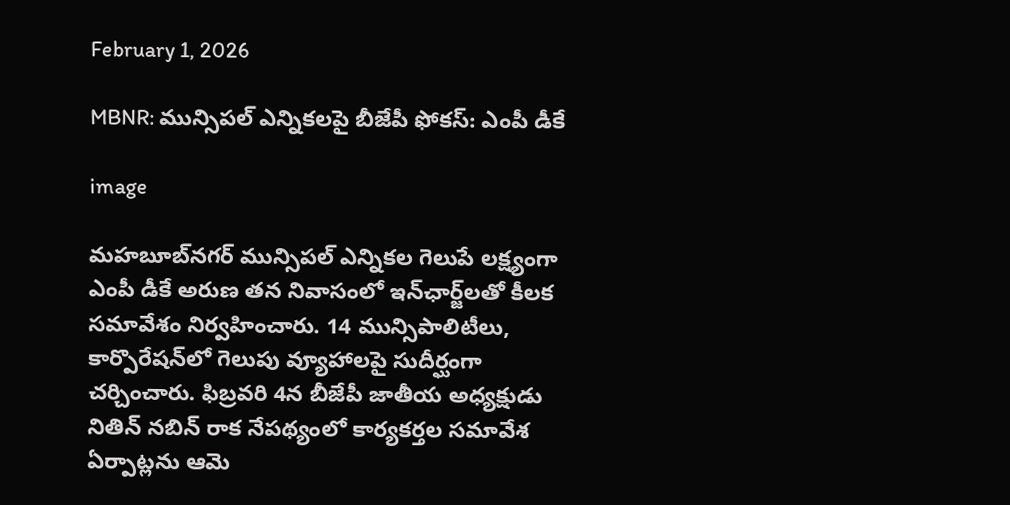February 1, 2026

MBNR: మున్సిపల్ ఎన్నికలపై బీజేపీ ఫోకస్: ఎంపీ డీకే

image

మహబూబ్‌నగర్ మున్సిపల్ ఎన్నికల గెలుపే లక్ష్యంగా ఎంపీ డీకే అరుణ తన నివాసంలో ఇన్‌ఛార్జ్‌లతో కీలక సమావేశం నిర్వహించారు. 14 మున్సిపాలిటీలు, కార్పొరేషన్‌లో గెలుపు వ్యూహాలపై సుదీర్ఘంగా చర్చించారు. ఫిబ్రవరి 4న బీజేపీ జాతీయ అధ్యక్షుడు నితిన్ నబిన్ రాక నేపథ్యంలో కార్యకర్తల సమావేశ ఏర్పాట్లను ఆమె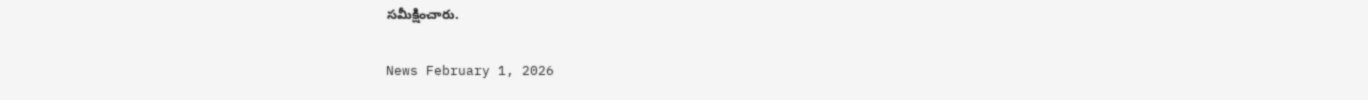సమీక్షించారు.

News February 1, 2026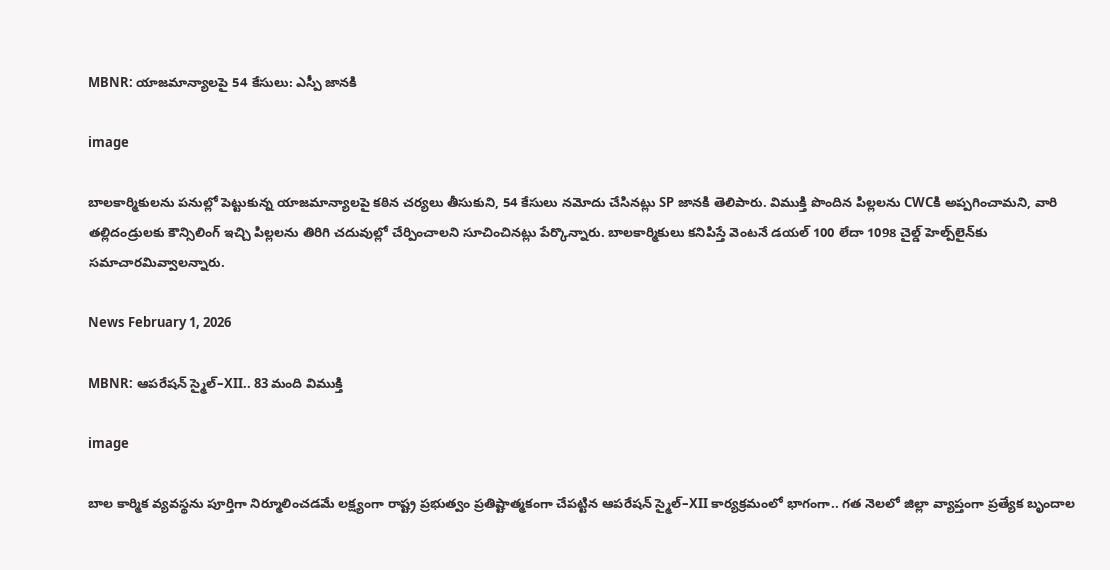MBNR: యాజమాన్యాలపై 54 కేసులు: ఎస్పీ జానకి

image

బాలకార్మికులను పనుల్లో పెట్టుకున్న యాజమాన్యాలపై కఠిన చర్యలు తీసుకుని, 54 కేసులు నమోదు చేసినట్లు SP జానకి తెలిపారు. విముక్తి పొందిన పిల్లలను CWCకి అప్పగించామని, వారి తల్లిదండ్రులకు కౌన్సిలింగ్ ఇచ్చి పిల్లలను తిరిగి చదువుల్లో చేర్పించాలని సూచించినట్లు పేర్కొన్నారు. బాలకార్మికులు కనిపిస్తే వెంటనే డయల్ 100 లేదా 1098 చైల్డ్ హెల్ప్‌లైన్‌కు సమాచారమివ్వాలన్నారు.

News February 1, 2026

MBNR: ఆపరేషన్ స్మైల్–XII.. 83 మంది విముక్తి

image

బాల కార్మిక వ్యవస్థను పూర్తిగా నిర్మూలించడమే లక్ష్యంగా రాష్ట్ర ప్రభుత్వం ప్రతిష్టాత్మకంగా చేపట్టిన ఆపరేషన్ స్మైల్–XII కార్యక్రమంలో భాగంగా.. గత నెలలో జిల్లా వ్యాప్తంగా ప్రత్యేక బృందాల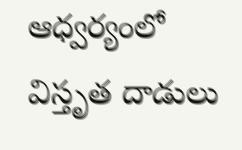ఆధ్వర్యంలో విస్తృత దాడులు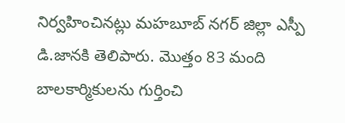నిర్వహించినట్లు మహబూబ్ నగర్ జిల్లా ఎస్పీ డి.జానకి తెలిపారు. మొత్తం 83 మంది బాలకార్మికులను గుర్తించి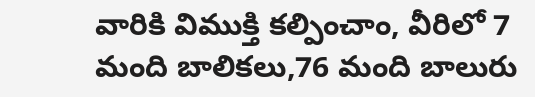వారికి విముక్తి కల్పించాం, వీరిలో 7 మంది బాలికలు,76 మంది బాలురు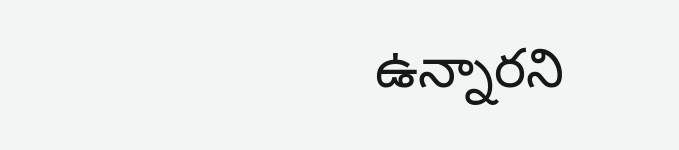ఉన్నారని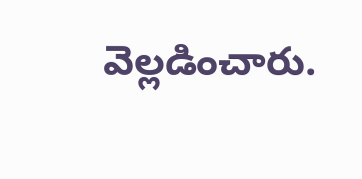వెల్లడించారు.